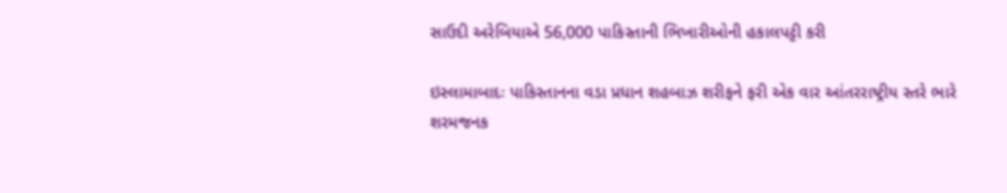સાઉદી અરેબિયાએ 56,000 પાકિસ્તાની ભિખારીઓની હકાલપટ્ટી કરી

ઇસ્લામાબાદઃ પાકિસ્તાનના વડા પ્રધાન શહબાઝ શરીફને ફરી એક વાર આંતરરાષ્ટ્રીય સ્તરે ભારે શરમજનક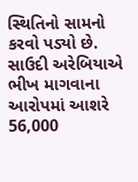સ્થિતિનો સામનો કરવો પડ્યો છે. સાઉદી અરેબિયાએ ભીખ માગવાના આરોપમાં આશરે 56,000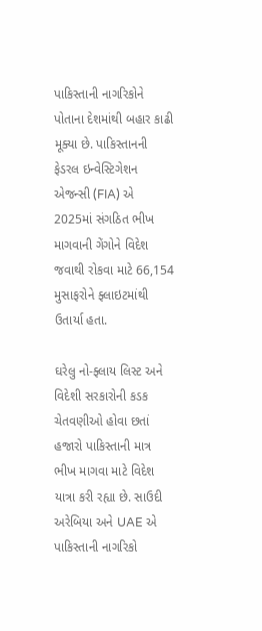પાકિસ્તાની નાગરિકોને પોતાના દેશમાંથી બહાર કાઢી મૂક્યા છે. પાકિસ્તાનની ફેડરલ ઇન્વેસ્ટિગેશન એજન્સી (FIA) એ 2025માં સંગઠિત ભીખ માગવાની ગેંગોને વિદેશ જવાથી રોકવા માટે 66,154 મુસાફરોને ફ્લાઇટમાંથી ઉતાર્યા હતા.

ઘરેલુ નો-ફ્લાય લિસ્ટ અને વિદેશી સરકારોની કડક ચેતવણીઓ હોવા છતાં  હજારો પાકિસ્તાની માત્ર ભીખ માગવા માટે વિદેશ યાત્રા કરી રહ્યા છે. સાઉદી અરેબિયા અને UAE એ પાકિસ્તાની નાગરિકો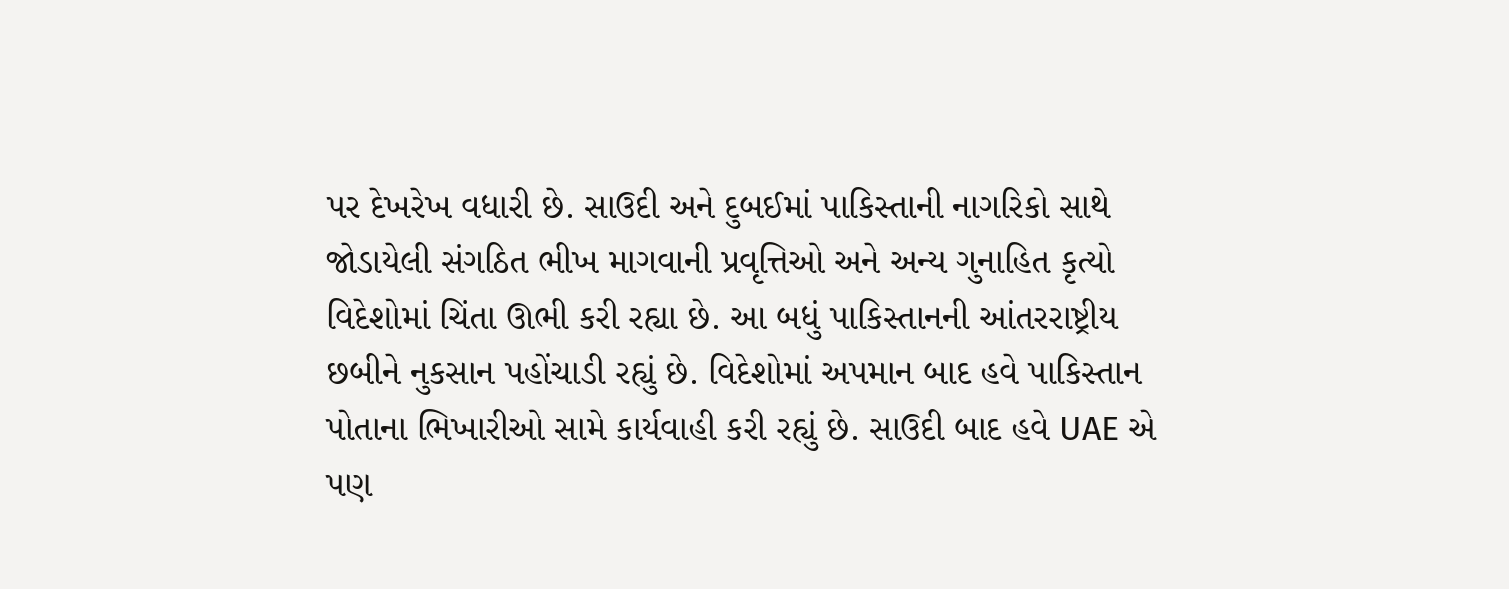પર દેખરેખ વધારી છે. સાઉદી અને દુબઈમાં પાકિસ્તાની નાગરિકો સાથે જોડાયેલી સંગઠિત ભીખ માગવાની પ્રવૃત્તિઓ અને અન્ય ગુનાહિત કૃત્યો વિદેશોમાં ચિંતા ઊભી કરી રહ્યા છે. આ બધું પાકિસ્તાનની આંતરરાષ્ટ્રીય છબીને નુકસાન પહોંચાડી રહ્યું છે. વિદેશોમાં અપમાન બાદ હવે પાકિસ્તાન પોતાના ભિખારીઓ સામે કાર્યવાહી કરી રહ્યું છે. સાઉદી બાદ હવે UAE એ પણ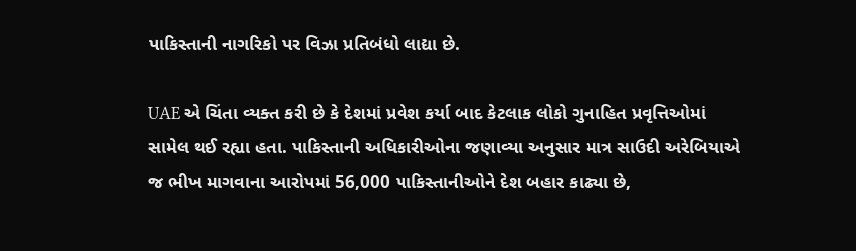પાકિસ્તાની નાગરિકો પર વિઝા પ્રતિબંધો લાદ્યા છે.

UAE એ ચિંતા વ્યક્ત કરી છે કે દેશમાં પ્રવેશ કર્યા બાદ કેટલાક લોકો ગુનાહિત પ્રવૃત્તિઓમાં સામેલ થઈ રહ્યા હતા. પાકિસ્તાની અધિકારીઓના જણાવ્યા અનુસાર માત્ર સાઉદી અરેબિયાએ જ ભીખ માગવાના આરોપમાં 56,000 પાકિસ્તાનીઓને દેશ બહાર કાઢ્યા છે,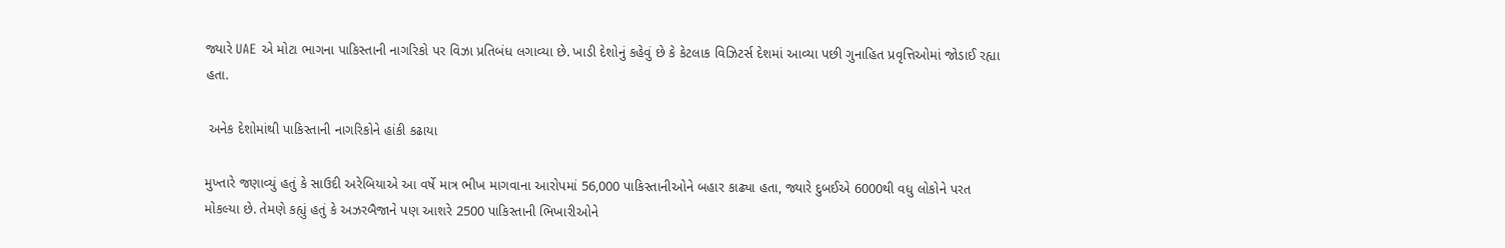જ્યારે UAE એ મોટા ભાગના પાકિસ્તાની નાગરિકો પર વિઝા પ્રતિબંધ લગાવ્યા છે. ખાડી દેશોનું કહેવું છે કે કેટલાક વિઝિટર્સ દેશમાં આવ્યા પછી ગુનાહિત પ્રવૃત્તિઓમાં જોડાઈ રહ્યા હતા.

 અનેક દેશોમાંથી પાકિસ્તાની નાગરિકોને હાંકી કઢાયા

મુખ્તારે જણાવ્યું હતું કે સાઉદી અરેબિયાએ આ વર્ષે માત્ર ભીખ માગવાના આરોપમાં 56,000 પાકિસ્તાનીઓને બહાર કાઢ્યા હતા, જ્યારે દુબઈએ 6000થી વધુ લોકોને પરત મોકલ્યા છે. તેમણે કહ્યું હતું કે અઝરબૈજાને પણ આશરે 2500 પાકિસ્તાની ભિખારીઓને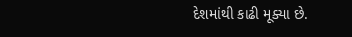દેશમાંથી કાઢી મૂક્યા છે.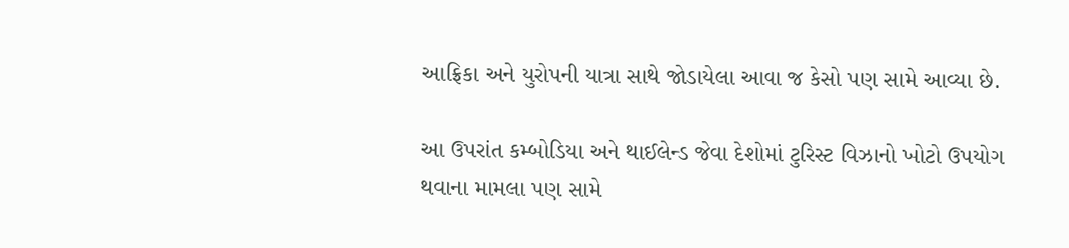આફ્રિકા અને યુરોપની યાત્રા સાથે જોડાયેલા આવા જ કેસો પણ સામે આવ્યા છે.

આ ઉપરાંત કમ્બોડિયા અને થાઈલેન્ડ જેવા દેશોમાં ટુરિસ્ટ વિઝાનો ખોટો ઉપયોગ થવાના મામલા પણ સામે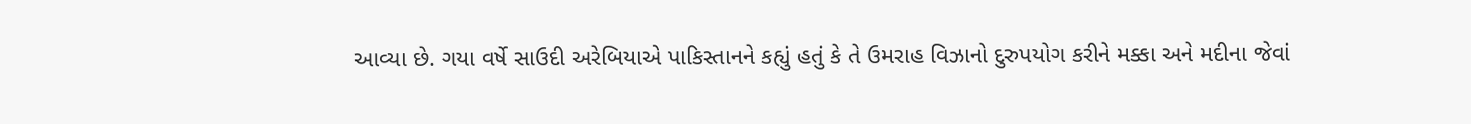આવ્યા છે. ગયા વર્ષે સાઉદી અરેબિયાએ પાકિસ્તાનને કહ્યું હતું કે તે ઉમરાહ વિઝાનો દુરુપયોગ કરીને મક્કા અને મદીના જેવાં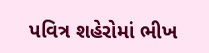પવિત્ર શહેરોમાં ભીખ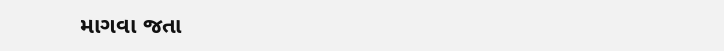માગવા જતા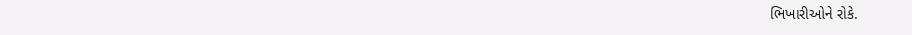ભિખારીઓને રોકે.